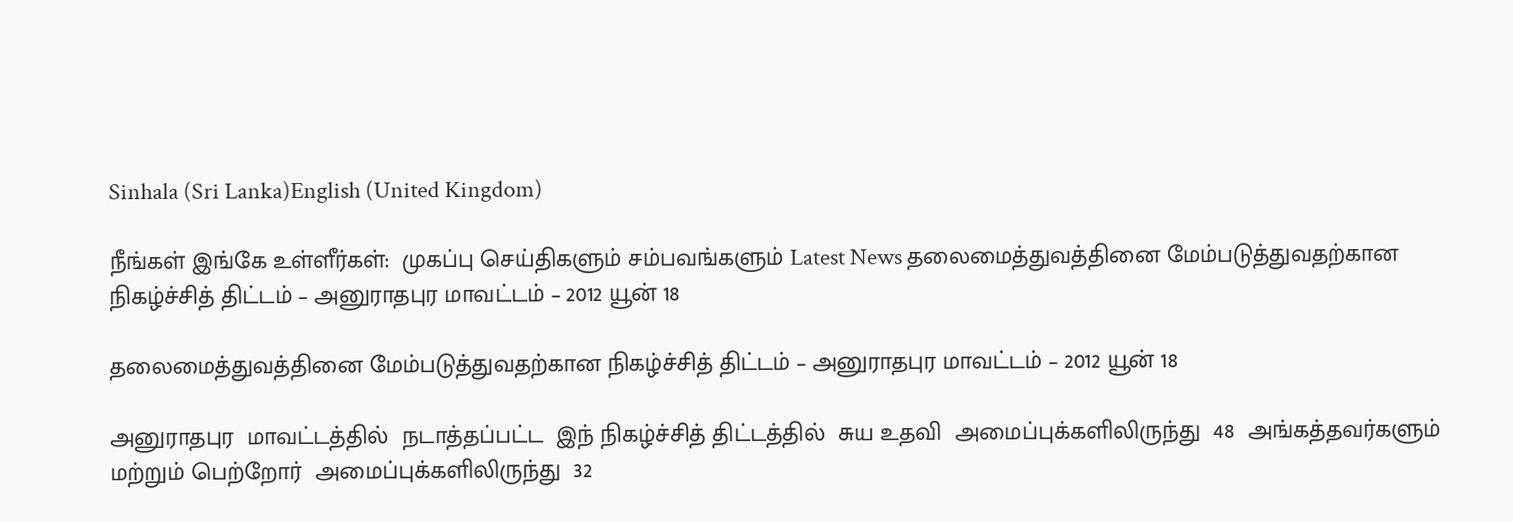Sinhala (Sri Lanka)English (United Kingdom)

நீங்கள் இங்கே உள்ளீர்கள்:  முகப்பு செய்திகளும் சம்பவங்களும் Latest News தலைமைத்துவத்தினை மேம்படுத்துவதற்கான நிகழ்ச்சித் திட்டம் – அனுராதபுர மாவட்டம் – 2012 யூன் 18

தலைமைத்துவத்தினை மேம்படுத்துவதற்கான நிகழ்ச்சித் திட்டம் – அனுராதபுர மாவட்டம் – 2012 யூன் 18

அனுராதபுர  மாவட்டத்தில்  நடாத்தப்பட்ட  இந் நிகழ்ச்சித் திட்டத்தில்  சுய உதவி  அமைப்புக்களிலிருந்து  48  அங்கத்தவர்களும்  மற்றும் பெற்றோர்  அமைப்புக்களிலிருந்து  32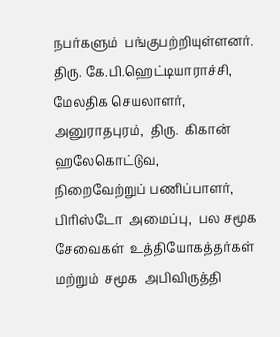நபர்களும்  பங்குபற்றியுள்ளனர்.  திரு. கே.பி.ஹெட்டியாராச்சி, மேலதிக செயலாளர், அனுராதபுரம்,  திரு.  கிகான்  ஹலேகொட்டுவ,  நிறைவேற்றுப் பணிப்பாளர்,  பிரிஸ்டோ  அமைப்பு,  பல சமூக சேவைகள்  உத்தியோகத்தர்கள்  மற்றும்  சமூக  அபிவிருத்தி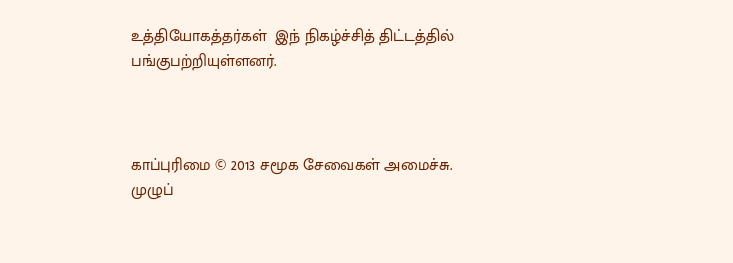உத்தியோகத்தர்கள்  இந் நிகழ்ச்சித் திட்டத்தில் பங்குபற்றியுள்ளனர்.



காப்புரிமை © 2013 சமூக சேவைகள் அமைச்சு. முழுப்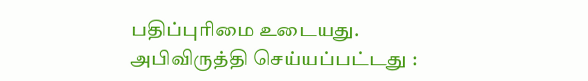பதிப்புரிமை உடையது.
அபிவிருத்தி செய்யப்பட்டது :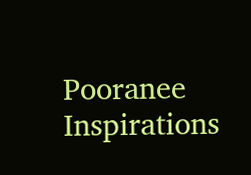Pooranee Inspirations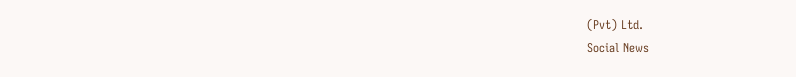(Pvt) Ltd.
Social News